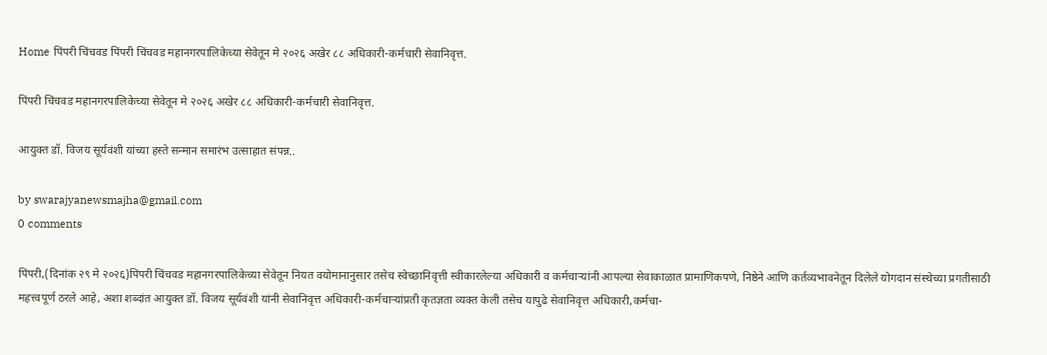Home पिंपरी चिंचवड पिंपरी चिंचवड महानगरपालिकेच्या सेवेतून मे २०२६ अखेर ८८ अधिकारी-कर्मचारी सेवानिवृत्त.

पिंपरी चिंचवड महानगरपालिकेच्या सेवेतून मे २०२६ अखेर ८८ अधिकारी-कर्मचारी सेवानिवृत्त.

आयुक्त डॉ. विजय सूर्यवंशी यांच्या हस्ते सन्मान समारंभ उत्साहात संपन्न..

by swarajyanewsmajha@gmail.com
0 comments

पिंपरी,(दिनांक २९ मे २०२६)पिंपरी चिंचवड महानगरपालिकेच्या सेवेतून नियत वयोमानानुसार तसेच स्वेच्छानिवृत्ती स्वीकारलेल्या अधिकारी व कर्मचाऱ्यांनी आपल्या सेवाकाळात प्रामाणिकपणे, निष्ठेने आणि कर्तव्यभावनेतून दिलेले योगदान संस्थेच्या प्रगतीसाठी महत्त्वपूर्ण ठरले आहे, अशा शब्दांत आयुक्त डॉ. विजय सूर्यवंशी यांनी सेवानिवृत्त अधिकारी-कर्मचाऱ्यांप्रती कृतज्ञता व्यक्त केली तसेच यापुढे सेवानिवृत्त अधिकारी,कर्मचा-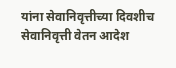यांना सेवानिवृत्तीच्या दिवशीच सेवानिवृत्ती वेतन आदेश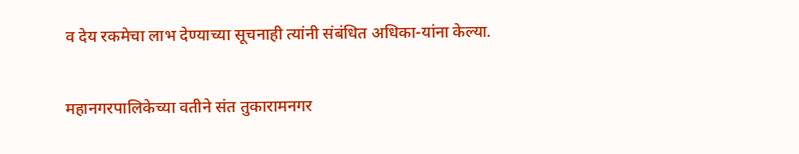व देय रकमेचा लाभ देण्याच्या सूचनाही त्यांनी संबंधित अधिका-यांना केल्या.

महानगरपालिकेच्या वतीने संत तुकारामनगर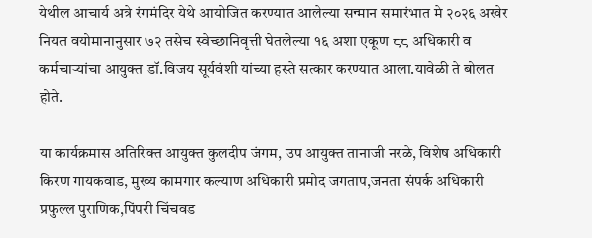येथील आचार्य अत्रे रंगमंदिर येथे आयोजित करण्यात आलेल्या सन्मान समारंभात मे २०२६ अखेर नियत वयोमानानुसार ७२ तसेच स्वेच्छानिवृत्ती घेतलेल्या १६ अशा एकूण ८८ अधिकारी व कर्मचाऱ्यांचा आयुक्त डॉ.विजय सूर्यवंशी यांच्या हस्ते सत्कार करण्यात आला.यावेळी ते बोलत होते.

या कार्यक्रमास अतिरिक्त आयुक्त कुलदीप जंगम, उप आयुक्त तानाजी नरळे, विशेष अधिकारी किरण गायकवाड, मुख्य कामगार कल्याण अधिकारी प्रमोद जगताप,जनता संपर्क अधिकारी प्रफुल्ल पुराणिक,पिंपरी चिंचवड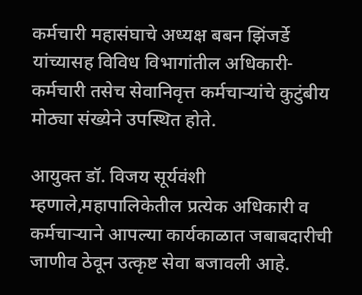कर्मचारी महासंघाचे अध्यक्ष बबन झिंजर्डे यांच्यासह विविध विभागांतील अधिकारी-कर्मचारी तसेच सेवानिवृत्त कर्मचाऱ्यांचे कुटुंबीय मोठ्या संख्येने उपस्थित होते.

आयुक्त डॉ. विजय सूर्यवंशी म्हणाले,महापालिकेतील प्रत्येक अधिकारी व कर्मचाऱ्याने आपल्या कार्यकाळात जबाबदारीची जाणीव ठेवून उत्कृष्ट सेवा बजावली आहे.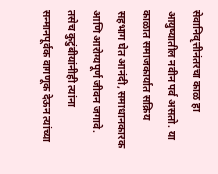सेवानिवृत्तीनंतरचा काळ हा आयुष्यातील नवीन पर्व असतो. या काळात समाजकार्यात सक्रिय सहभाग घेत आनंदी, समाधानकारक आणि आरोग्यपूर्ण जीवन जगावे. तसेच कुटुंबीयांनीही त्यांना सन्मानपूर्वक वागणूक देऊन त्यांच्या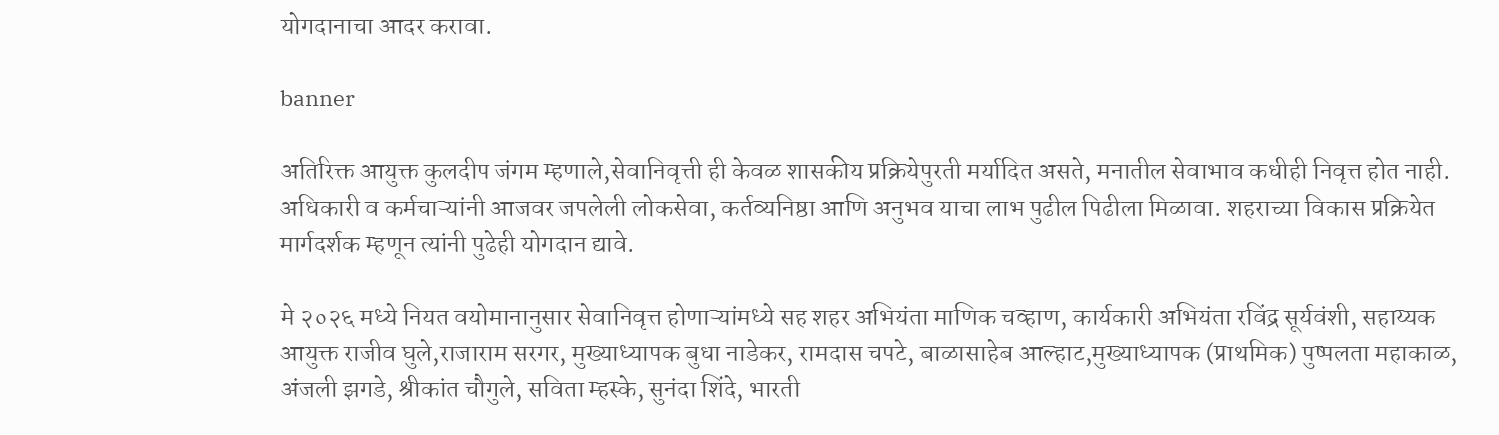योगदानाचा आदर करावा.

banner

अतिरिक्त आयुक्त कुलदीप जंगम म्हणाले,सेवानिवृत्ती ही केवळ शासकीय प्रक्रियेपुरती मर्यादित असते, मनातील सेवाभाव कधीही निवृत्त होत नाही. अधिकारी व कर्मचाऱ्यांनी आजवर जपलेली लोकसेवा, कर्तव्यनिष्ठा आणि अनुभव याचा लाभ पुढील पिढीला मिळावा. शहराच्या विकास प्रक्रियेत मार्गदर्शक म्हणून त्यांनी पुढेही योगदान द्यावे.

मे २०२६ मध्ये नियत वयोमानानुसार सेवानिवृत्त होणाऱ्यांमध्ये सह शहर अभियंता माणिक चव्हाण, कार्यकारी अभियंता रविंद्र सूर्यवंशी, सहाय्यक आयुक्त राजीव घुले,राजाराम सरगर, मुख्याध्यापक बुधा नाडेकर, रामदास चपटे, बाळासाहेब आल्हाट,मुख्याध्यापक (प्राथमिक) पुष्पलता महाकाळ, अंजली झगडे, श्रीकांत चौगुले, सविता म्हस्के, सुनंदा शिंदे, भारती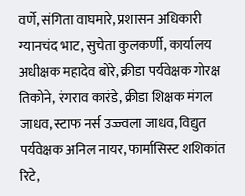वर्णे, संगिता वाघमारे, प्रशासन अधिकारी ग्यानचंद भाट, सुचेता कुलकर्णी, कार्यालय अधीक्षक महादेव बोरे, क्रीडा पर्यवेक्षक गोरक्ष तिकोने, रंगराव कारंडे, क्रीडा शिक्षक मंगल जाधव, स्टाफ नर्स उज्ज्वला जाधव, विद्युत पर्यवेक्षक अनिल नायर, फार्मासिस्ट शशिकांत रिटे,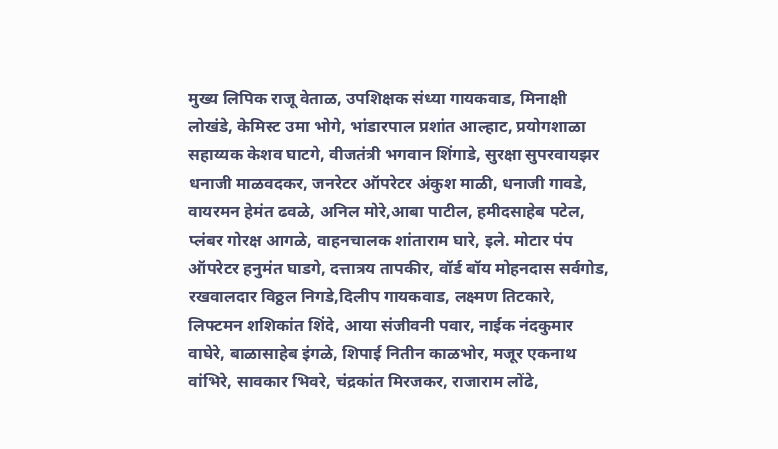मुख्य लिपिक राजू वेताळ, उपशिक्षक संध्या गायकवाड, मिनाक्षी लोखंडे, केमिस्ट उमा भोगे, भांडारपाल प्रशांत आल्हाट, प्रयोगशाळा सहाय्यक केशव घाटगे, वीजतंत्री भगवान शिंगाडे, सुरक्षा सुपरवायझर धनाजी माळवदकर, जनरेटर ऑपरेटर अंकुश माळी, धनाजी गावडे, वायरमन हेमंत ढवळे, अनिल मोरे,आबा पाटील, हमीदसाहेब पटेल, प्लंबर गोरक्ष आगळे, वाहनचालक शांताराम घारे, इले. मोटार पंप ऑपरेटर हनुमंत घाडगे, दत्तात्रय तापकीर, वॉर्ड बॉय मोहनदास सर्वगोड, रखवालदार विठ्ठल निगडे,दिलीप गायकवाड, लक्ष्मण तिटकारे, लिफ्टमन शशिकांत शिंदे, आया संजीवनी पवार, नाईक नंदकुमार वाघेरे, बाळासाहेब इंगळे, शिपाई नितीन काळभोर, मजूर एकनाथ वांभिरे, सावकार भिवरे, चंद्रकांत मिरजकर, राजाराम लोंढे,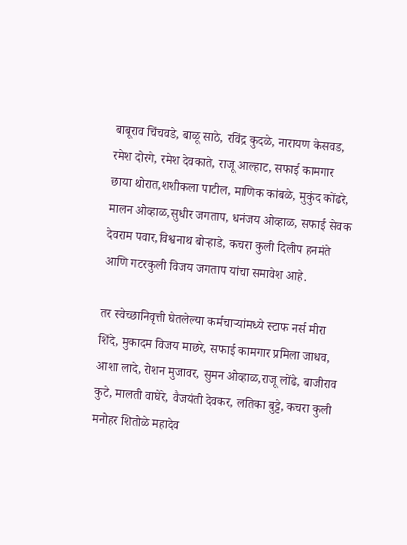बाबूराव चिंचवडे, बाळू साठे, रविंद्र कुदळे, नारायण केसवड, रमेश दोरगे, रमेश देवकाते, राजू आल्हाट, सफाई कामगार छाया थोरात,शशीकला पाटील, माणिक कांबळे, मुकुंद कोंढरे, मालन ओव्हाळ,सुधीर जगताप, धनंजय ओव्हाळ, सफाई सेवक देवराम पवार,विश्वनाथ बोऱ्हाडे, कचरा कुली दिलीप हनमंते आणि गटरकुली विजय जगताप यांचा समावेश आहे.

तर स्वेच्छानिवृत्ती घेतलेल्या कर्मचाऱ्यांमध्ये स्टाफ नर्स मीरा शिंदे, मुकादम विजय माछरे, सफाई कामगार प्रमिला जाधव, आशा लादे, रोशन मुजावर, सुमन ओव्हाळ,राजू लोंढे, बाजीराव कुटे, मालती वाघेरे, वैजयंती देवकर, लतिका बुट्टे, कचरा कुली मनोहर शितोळे महादेव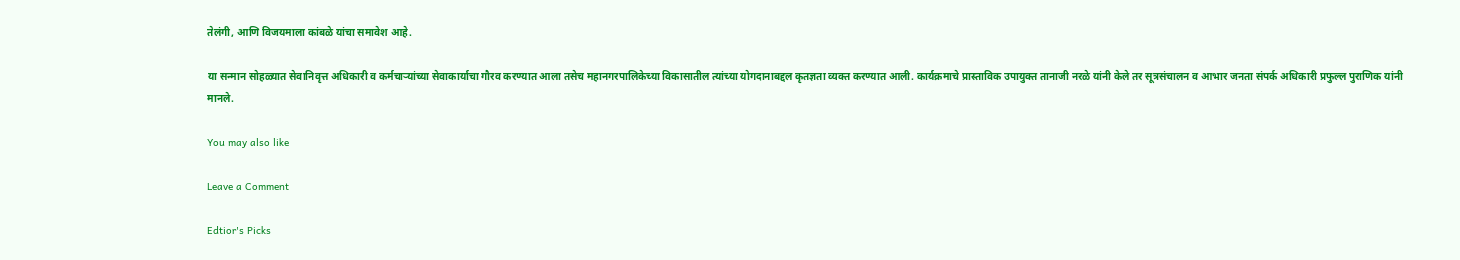तेलंगी, आणि विजयमाला कांबळे यांचा समावेश आहे.

या सन्मान सोहळ्यात सेवानिवृत्त अधिकारी व कर्मचाऱ्यांच्या सेवाकार्याचा गौरव करण्यात आला तसेच महानगरपालिकेच्या विकासातील त्यांच्या योगदानाबद्दल कृतज्ञता व्यक्त करण्यात आली. कार्यक्रमाचे प्रास्ताविक उपायुक्त तानाजी नरळे यांनी केले तर सूत्रसंचालन व आभार जनता संपर्क अधिकारी प्रफुल्ल पुराणिक यांनी मानले.

You may also like

Leave a Comment

Edtior's Picks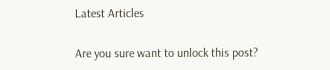Latest Articles

Are you sure want to unlock this post?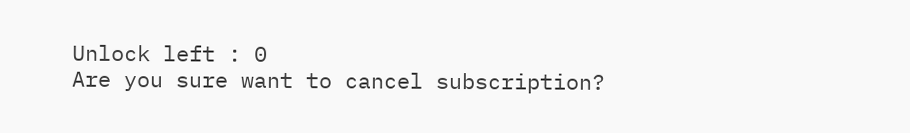Unlock left : 0
Are you sure want to cancel subscription?